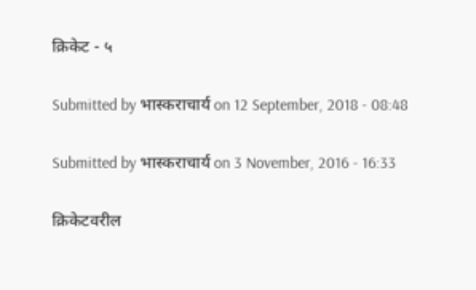क्रिकेट - ५

Submitted by भास्कराचार्य on 12 September, 2018 - 08:48

Submitted by भास्कराचार्य on 3 November, 2016 - 16:33

क्रिकेटवरील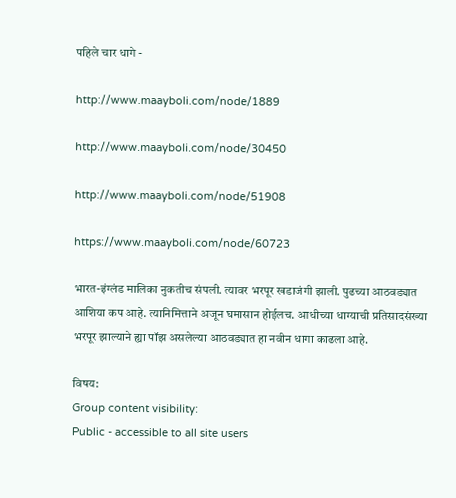पहिले चार धागे -

http://www.maayboli.com/node/1889

http://www.maayboli.com/node/30450

http://www.maayboli.com/node/51908

https://www.maayboli.com/node/60723

भारत-इंग्लंड मालिका नुकतीच संपली. त्यावर भरपूर खडाजंगी झाली. पुढच्या आठवड्यात आशिया कप आहे. त्यानिमित्ताने अजून घमासान होईलच. आधीच्या धाग्याची प्रतिसादसंख्या भरपूर झाल्याने ह्या पॉझ असलेल्या आठवड्यात हा नवीन धागा काढला आहे.

विषय:
Group content visibility:
Public - accessible to all site users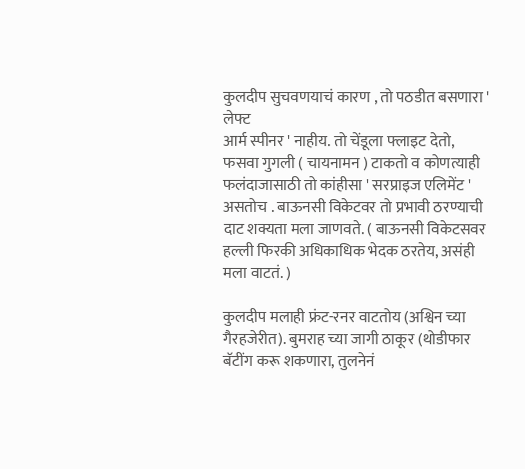कुलदीप सुचवणयाचं कारण , तो पठडीत बसणारा ' लेफ्ट
आर्म स्पीनर ' नाहीय. तो चेंडूला फ्लाइट देतो, फसवा गुगली ( चायनामन ) टाकतो व कोणत्याही फलंदाजासाठी तो कांहीसा ' सरप्राइज एलिमेंट ' असतोच . बाऊनसी विकेटवर तो प्रभावी ठरण्याची दाट शक्यता मला जाणवते. ( बाऊनसी विकेटसवर हल्ली फिरकी अधिकाधिक भेदक ठरतेय, असंही मला वाटतं. )

कुलदीप मलाही फ्रंट-रनर वाटतोय (अश्विन च्या गैरहजेरीत). बुमराह च्या जागी ठाकूर (थोडीफार बॅटींग करू शकणारा, तुलनेनं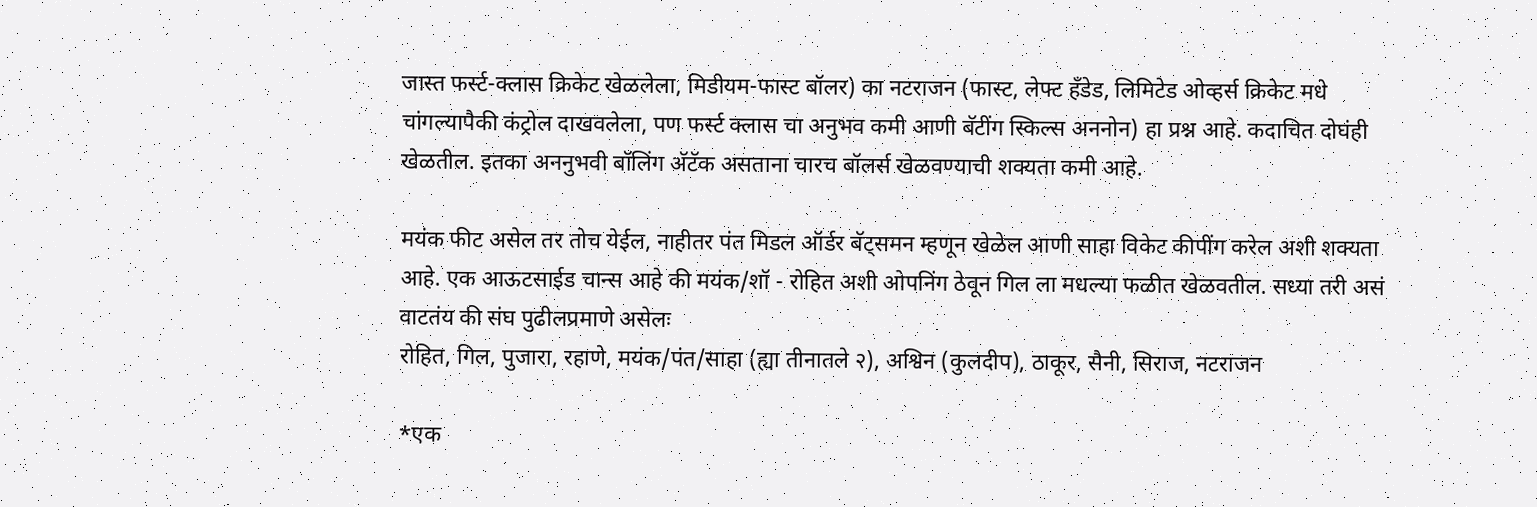जास्त फर्स्ट-क्लास क्रिकेट खेळलेला, मिडीयम-फास्ट बॉलर) का नटराजन (फास्ट, लेफ्ट हँडेड, लिमिटेड ओव्हर्स क्रिकेट मधे चांगल्यापैकी कंट्रोल दाखवलेला, पण फर्स्ट क्लास चा अनुभव कमी आणी बॅटींग स्किल्स अननोन) हा प्रश्न आहे. कदाचित दोघंही खेळतील. इतका अननुभवी बॉलिंग अ‍ॅटॅक असताना चारच बॉलर्स खेळवण्याची शक्यता कमी आहे.

मयंक फीट असेल तर तोच येईल, नाहीतर पंत मिडल ऑर्डर बॅट्समन म्हणून खेळेल आणी साहा विकेट कीपींग करेल अशी शक्यता आहे. एक आऊटसाईड चान्स आहे की मयंक/शॉ - रोहित अशी ओपनिंग ठेवून गिल ला मधल्या फळीत खेळवतील. सध्या तरी असं वाटतंय की संघ पुढीलप्रमाणे असेलः
रोहित, गिल, पुजारा, रहाणे, मयंक/पंत/साहा (ह्या तीनातले २), अश्विन (कुलदीप), ठाकूर, सैनी, सिराज, नटराजन

*एक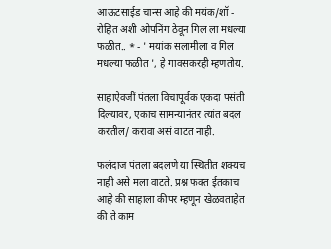आऊटसाईड चान्स आहे की मयंक/शॉ - रोहित अशी ओपनिंग ठेवून गिल ला मधल्या फळीत.. * - ' मयांक सलामीला व गिल मधल्या फळीत ', हे गावसकरही म्हणतोय.

साहाऐवजीं पंतला विचापूर्वक एकदा पसंती दिल्यावर, एकाच सामन्यानंतर त्यांत बदल करतील/ करावा असं वाटत नाही.

फलंदाज पंतला बदलणे या स्थितीत शक्यच नाही असे मला वाटते. प्रश्न फक्त ईतकाच आहे की साहाला कीपर म्हणून खेळवताहेत की ते काम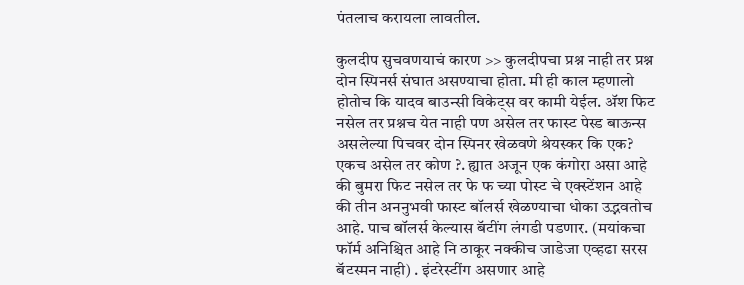पंतलाच करायला लावतील.

कुलदीप सुचवणयाचं कारण >> कुलदीपचा प्रश्न नाही तर प्रश्न दोन स्पिनर्स संघात असण्याचा होता. मी ही काल म्हणालो होतोच कि यादव बाउन्सी विकेट्स वर कामी येईल. अ‍ॅश फिट नसेल तर प्रश्नच येत नाही पण असेल तर फास्ट पेस्ड बाऊन्स असलेल्या पिचवर दोन स्पिनर खेळवणे श्रेयस्कर कि एक? एकच असेल तर कोण ?. ह्यात अजून एक कंगोरा असा आहे की बुमरा फिट नसेल तर फे फ च्या पोस्ट चे एक्स्टेंशन आहे की तीन अननुभवी फास्ट बॉलर्स खेळण्याचा धोका उद्भवतोच आहे. पाच बॉलर्स केल्यास बॅटींग लंगडी पडणार. (मयांकचा फॉर्म अनिश्चित आहे नि ठाकूर नक्कीच जाडेजा एव्हढा सरस बॅटस्मन नाही) . इंटरेस्टींग असणार आहे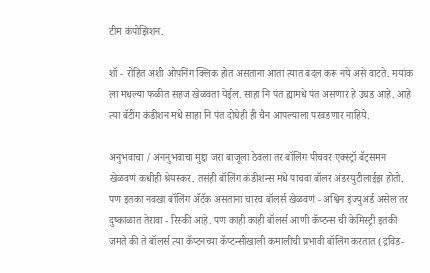टीम कंपोझिशन.

शॉ - रोहित अशी ओपनिंग क्लिक होत असताना आता त्यात बदल करू नये असे वाटते. मयांक ला मधल्या फळीत सहज खेळवता येईल. साहा नि पंत ह्यामधे पंत असणार हे उघड आहे. आहे त्या बॅटींग कंडीशन मधे साहा नि पंत दोघेही ही चैन आपल्याला परवडणार नाहिये.

अनुभवाचा / अननुभवाचा मुद्दा जरा बाजूला ठेवला तर बॉलिंग पीचवर एक्स्ट्रॉ बॅट्समन खेळवणं कधीही श्रेयस्कर. तसंही बॉलिंग कंडीशन्स मधे पाचवा बॉलर अंडरयुटीलाईझ होतो. पण इतका नवखा बॉलिंग अ‍ॅटॅक असताना चारच बॉलर्स खेळवणं - अश्विन इंज्युअर्ड असेल तर दुष्काळात तेरावा - रिस्की आहे. पण काही काही बॉलर्स आणी कॅप्टन्स ची केमिस्ट्री इतकी जमते की ते बॉलर्स त्या कॅप्टनच्या कॅप्टन्सीखाली कमालीची प्रभावी बॉलिंग करतात (द्रविड-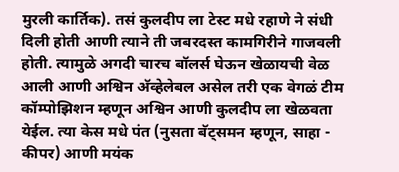मुरली कार्तिक). तसं कुलदीप ला टेस्ट मधे रहाणे ने संधी दिली होती आणी त्याने ती जबरदस्त कामगिरीने गाजवली होती. त्यामुळे अगदी चारच बॉलर्स घेऊन खेळायची वेळ आली आणी अश्विन अ‍ॅव्हेलेबल असेल तरी एक वेगळं टीम कॉम्पोझिशन म्हणून अश्विन आणी कुलदीप ला खेळवता येईल. त्या केस मधे पंत (नुसता बॅट्समन म्हणून, साहा - कीपर) आणी मयंक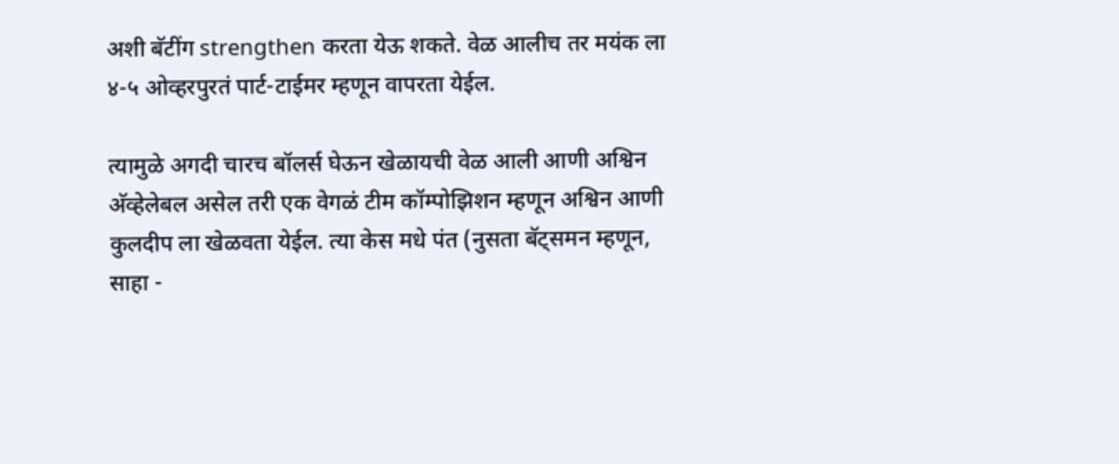अशी बॅटींग strengthen करता येऊ शकते. वेळ आलीच तर मयंक ला ४-५ ओव्हरपुरतं पार्ट-टाईमर म्हणून वापरता येईल.

त्यामुळे अगदी चारच बॉलर्स घेऊन खेळायची वेळ आली आणी अश्विन अ‍ॅव्हेलेबल असेल तरी एक वेगळं टीम कॉम्पोझिशन म्हणून अश्विन आणी कुलदीप ला खेळवता येईल. त्या केस मधे पंत (नुसता बॅट्समन म्हणून, साहा -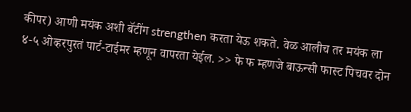कीपर) आणी मयंक अशी बॅटींग strengthen करता येऊ शकते. वेळ आलीच तर मयंक ला ४-५ ओव्हरपुरतं पार्ट-टाईमर म्हणून वापरता येईल. >> फे फ म्हणजे बाऊन्सी फास्ट पिचवर दोन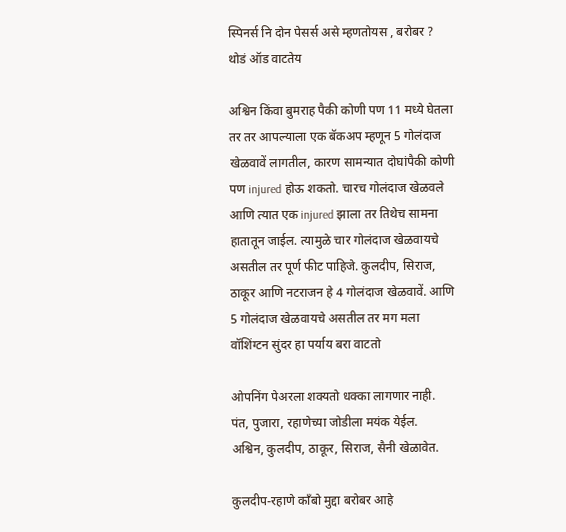स्पिनर्स नि दोन पेसर्स असे म्हणतोयस , बरोबर ? थोडं ऑड वाटतेय

अश्विन किंवा बुमराह पैकी कोणी पण 11 मध्ये घेतला तर तर आपल्याला एक बॅकअप म्हणून 5 गोलंदाज खेळवावें लागतील, कारण सामन्यात दोघांपैकी कोणी पण injured होऊ शकतो. चारच गोलंदाज खेळवले आणि त्यात एक injured झाला तर तिथेच सामना हातातून जाईल. त्यामुळे चार गोलंदाज खेळवायचे असतील तर पूर्ण फीट पाहिजे. कुलदीप, सिराज, ठाकूर आणि नटराजन हे 4 गोलंदाज खेळवावें. आणि 5 गोलंदाज खेळवायचे असतील तर मग मला वॉशिंग्टन सुंदर हा पर्याय बरा वाटतो

ओपनिंग पेअरला शक्यतो धक्का लागणार नाही.
पंत, पुजारा, रहाणेच्या जोडीला मयंक येईल.
अश्विन, कुलदीप, ठाकूर, सिराज, सैनी खेळावेत.

कुलदीप-रहाणे कॉंबो मुद्दा बरोबर आहे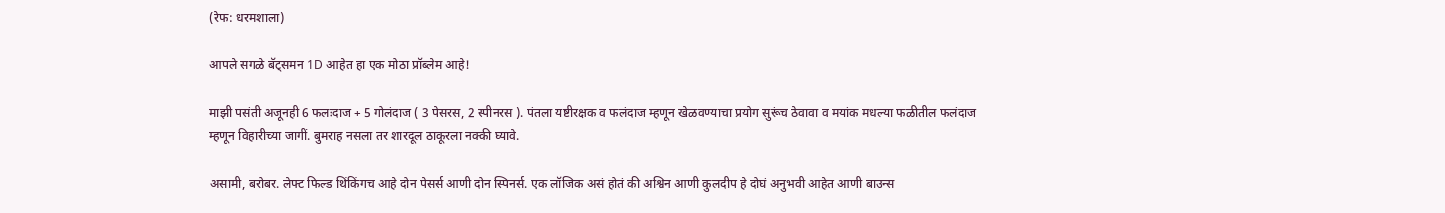(रेफ: धरमशाला)

आपले सगळे बॅट्समन 1D आहेत हा एक मोठा प्रॉब्लेम आहे!

माझी पसंती अजूनही 6 फलःदाज + 5 गोलंदाज ( 3 पेसरस, 2 स्पीनरस ). पंतला यष्टीरक्षक व फलंदाज म्हणून खेळवण्याचा प्रयोग सुरूंच ठेवावा व मयांक मधल्या फळीतील फलंदाज म्हणून विहारीच्या जागीं. बुमराह नसला तर शारदूल ठाकूरला नक्की घ्यावे.

असामी, बरोबर. लेफ्ट फिल्ड थिंकिंगच आहे दोन पेसर्स आणी दोन स्पिनर्स. एक लॉजिक असं होतं की अश्विन आणी कुलदीप हे दोघं अनुभवी आहेत आणी बाउन्स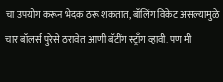चा उपयोग करून भेदक ठरू शकतात, बॉलिंग विकेट असल्यामुळे चार बॉलर्स पुरेसे ठरावेत आणी बॅटींग स्ट्राँग व्हावी. पण मी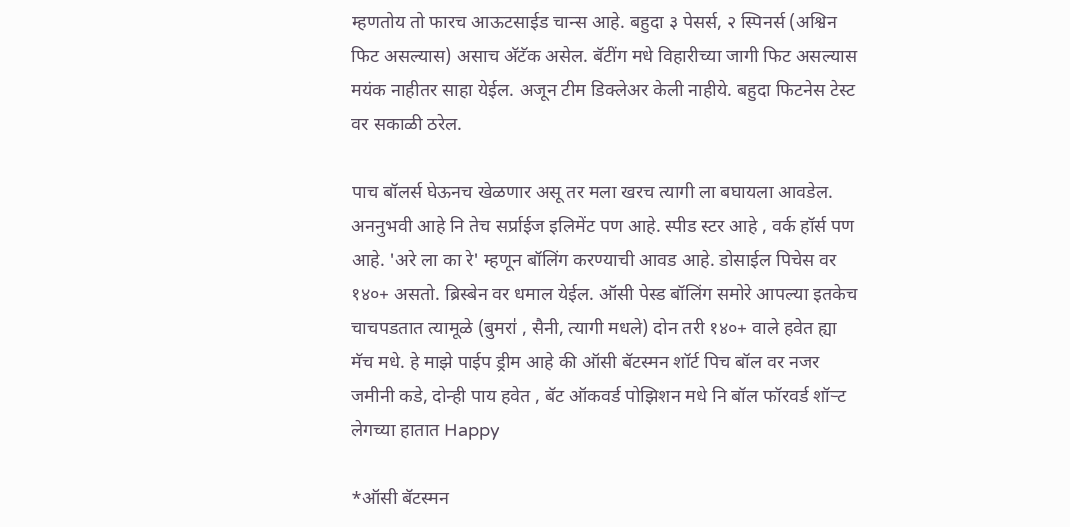म्हणतोय तो फारच आऊटसाईड चान्स आहे. बहुदा ३ पेसर्स, २ स्पिनर्स (अश्विन फिट असल्यास) असाच अ‍ॅटॅक असेल. बॅटींग मधे विहारीच्या जागी फिट असल्यास मयंक नाहीतर साहा येईल. अजून टीम डिक्लेअर केली नाहीये. बहुदा फिटनेस टेस्ट वर सकाळी ठरेल.

पाच बॉलर्स घेऊनच खेळणार असू तर मला खरच त्यागी ला बघायला आवडेल. अननुभवी आहे नि तेच सर्प्राईज इलिमेंट पण आहे. स्पीड स्टर आहे , वर्क हॉर्स पण आहे. 'अरे ला का रे' म्हणून बॉलिंग करण्याची आवड आहे. डोसाईल पिचेस वर १४०+ असतो. ब्रिस्बेन वर धमाल येईल. ऑसी पेस्ड बॉलिंग समोरे आपल्या इतकेच चाचपडतात त्यामूळे (बुमरा॑ , सैनी, त्यागी मधले) दोन तरी १४०+ वाले हवेत ह्या मॅच मधे. हे माझे पाईप ड्रीम आहे की ऑसी बॅटस्मन शॉर्ट पिच बॉल वर नजर जमीनी कडे, दोन्ही पाय हवेत , बॅट ऑकवर्ड पोझिशन मधे नि बॉल फॉरवर्ड शॉर्‍ट लेगच्या हातात Happy

*ऑसी बॅटस्मन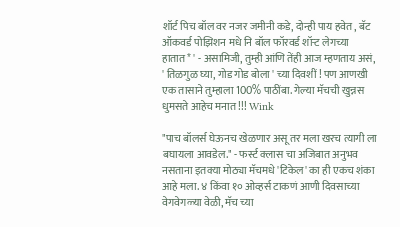शॉर्ट पिच बॉल वर नजर जमीनी कडे, दोन्ही पाय हवेत , बॅट ऑकवर्ड पोझिशन मधे नि बॉल फॉरवर्ड शॉर्‍ट लेगच्या हातात* ' - असामिजी, तुम्ही आंणि तेंही आज म्हणताय असं, ' तिळगुळ घ्या, गोड गोड बोला ' च्या दिवशीं ! पण आणखी एक तासाने तुम्हाला 100% पाठींबा. गेल्या मॅचची खुन्नस धुमसते आहेच मनात !!! Wink

"पाच बॉलर्स घेऊनच खेळणार असू तर मला खरच त्यागी ला बघायला आवडेल." - फर्स्ट क्लास चा अजिबात अनुभव नसताना इतक्या मोठ्या मॅचमधे 'टिकेल' का ही एकच शंका आहे मला. ४ किंवा १० ओव्हर्स टाकणं आणी दिवसाच्या वेगवेगळ्या वेळी, मॅच च्या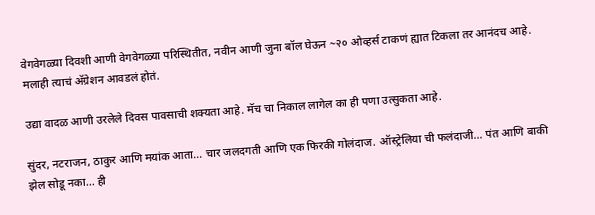वेगवेगळ्या दिवशी आणी वेगवेगळ्या परिस्थितीत, नवीन आणी जुना बॉल घेऊन ~२० ओव्हर्स टाकणं ह्यात टिकला तर आनंदच आहे. मलाही त्याचं अ‍ॅग्रेशन आवडलं होतं.

उद्या वादळ आणी उरलेले दिवस पावसाची शक्यता आहे. मॅच चा निकाल लागेल का ही पणा उत्सुकता आहे.

सुंदर, नटराजन, ठाकुर आणि मयांक आता... चार जलदगती आणि एक फिरकी गोलंदाज. ऑस्ट्रेलिया ची फलंदाजी... पंत आणि बाकी झेल सोडू नका... ही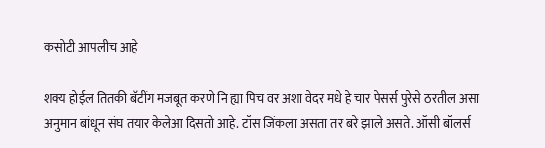कसोटी आपलीच आहे

शक्य होईल तितकी बॅटींग मजबूत करणे नि ह्या पिच वर अशा वेदर मधे हे चार पेसर्स पुरेसे ठरतील असा अनुमान बांधून संघ तयार केलेआ दिसतो आहे. टॉस जिंकला असता तर बरे झाले असते. ऑसी बॉलर्स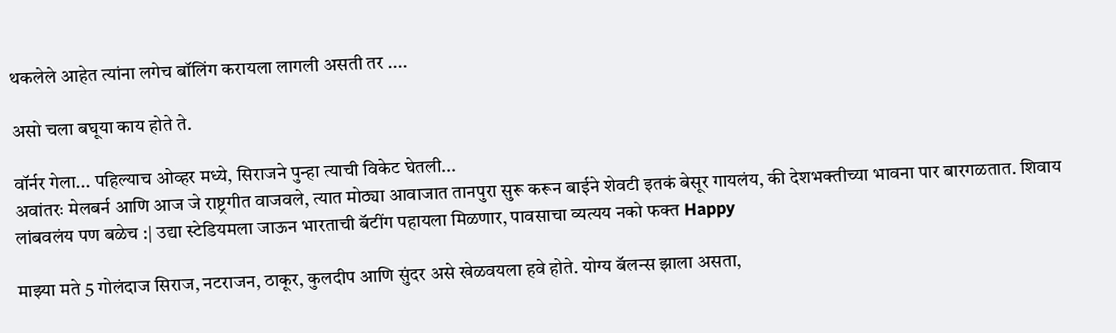थकलेले आहेत त्यांना लगेच बॉलिंग करायला लागली असती तर ....

असो चला बघूया काय होते ते.

वॉर्नर गेला... पहिल्याच ओव्हर मध्ये, सिराजने पुन्हा त्याची विकेट घेतली...
अवांतरः मेलबर्न आणि आज जे राष्ट्रगीत वाजवले, त्यात मोठ्या आवाजात तानपुरा सुरू करून बाईने शेवटी इतकं बेसूर गायलंय, की देशभक्तीच्या भावना पार बारगळतात. शिवाय लांबवलंय पण बळेच :| उद्या स्टेडियमला जाऊन भारताची बॅटींग पहायला मिळणार, पावसाचा व्यत्यय नको फक्त Happy

माझ्या मते 5 गोलंदाज सिराज, नटराजन, ठाकूर, कुलदीप आणि सुंदर असे खेळवयला हवे होते. योग्य बॅलन्स झाला असता,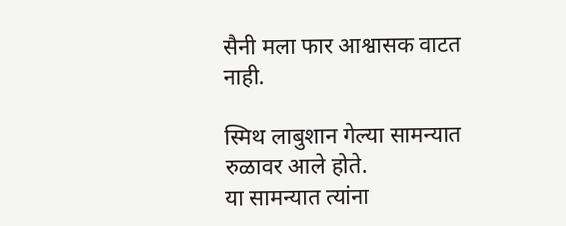सैनी मला फार आश्वासक वाटत नाही.

स्मिथ लाबुशान गेल्या सामन्यात रुळावर आले होते.
या सामन्यात त्यांना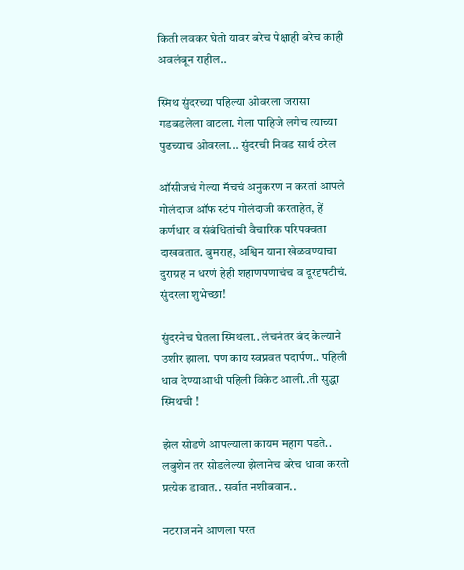किती लवकर घेतो यावर बरेच पेक्षाही बरेच काही अवलंबून राहील..

स्मिथ सुंदरच्या पहिल्या ओवरला जरासा गडबडलेला वाटला. गेला पाहिजे लगेच त्याच्या पुढच्याच ओवरला... सुंदरची निवड सार्थ ठरेल

ऑसीजचं गेल्या मॅचचं अनुकरण न करतां आपले गोलंदाज ऑफ स्टंप गोलंदाजी करताहेत, हें कर्णधार व संबंधितांची वैचारिक परिपक्वता दाखवतात. बुमराह, अश्विन याना खेळवण्याचा दुराग्रह न धरणं हेही शहाणपणाचंच व दूरदृषटीचं.
सुंदरला शुभेच्छा!

सुंदरनेच घेतला स्मिथला.. लंचनंतर बंद केल्याने उशीर झाला. पण काय स्वप्नवत पदार्पण.. पहिली धाव देण्याआधी पहिली विकेट आली..ती सुद्धा स्मिथची !

झेल सोडणे आपल्याला कायम महाग पडते..
लबुशेन तर सोडलेल्या झेलानेच बरेच धावा करतो प्रत्येक डावात.. सर्वात नशीबवान..

नटराजनने आणला परत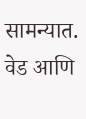सामन्यात. वेड आणि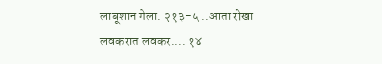लाबूशान गेला. २१३-५ ..आता रोखा लवकरात लवकर.... १४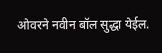ओवरने नवीन बॉल सुद्धा येईल.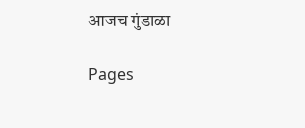आजच गुंडाळा

Pages